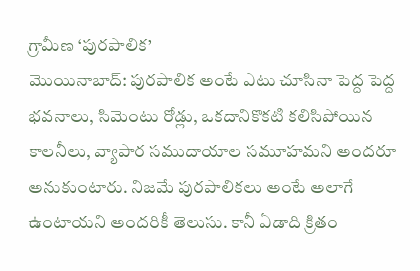గ్రామీణ ‘పురపాలిక’
మొయినాబాద్: పురపాలిక అంటే ఎటు చూసినా పెద్ద పెద్ద భవనాలు, సిమెంటు రోడ్లు, ఒకదానికొకటి కలిసిపోయిన కాలనీలు, వ్యాపార సముదాయాల సమూహమని అందరూ అనుకుంటారు. నిజమే పురపాలికలు అంటే అలాగే ఉంటాయని అందరికీ తెలుసు. కానీ ఏడాది క్రితం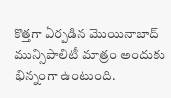కొత్తగా ఏర్పడిన మొయినాబాద్ మున్సిపాలిటీ మాత్రం అందుకు భిన్నంగా ఉంటుంది.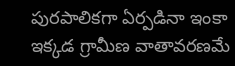పురపాలికగా ఏర్పడినా ఇంకా ఇక్కడ గ్రామీణ వాతావరణమే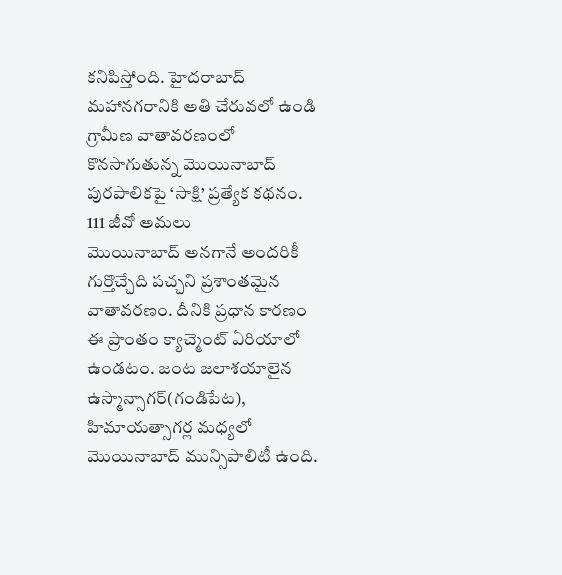కనిపిస్తోంది. హైదరాబాద్ మహానగరానికి అతి చేరువలో ఉండి గ్రామీణ వాతావరణంలో కొనసాగుతున్న మొయినాబాద్ పురపాలికపై ‘సాక్షి’ ప్రత్యేక కథనం.
111 జీవో అమలు
మొయినాబాద్ అనగానే అందరికీ గుర్తొచ్చేది పచ్చని ప్రశాంతమైన వాతావరణం. దీనికి ప్రధాన కారణం ఈ ప్రాంతం క్యాచ్మెంట్ ఏరియాలో ఉండటం. జంట జలాశయాలైన ఉస్మాన్సాగర్(గండిపేట), హిమాయత్సాగర్ల మధ్యలో మొయినాబాద్ మున్సిపాలిటీ ఉంది.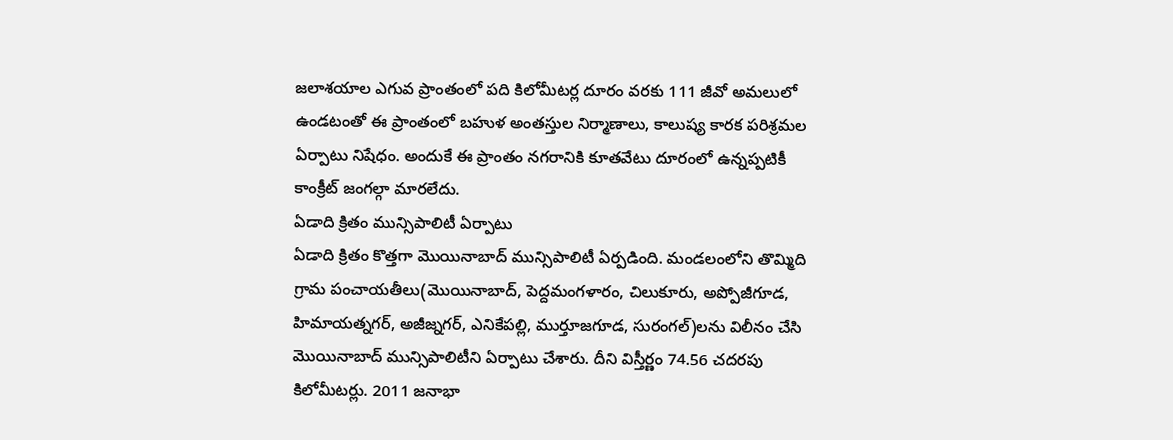జలాశయాల ఎగువ ప్రాంతంలో పది కిలోమీటర్ల దూరం వరకు 111 జీవో అమలులో ఉండటంతో ఈ ప్రాంతంలో బహుళ అంతస్తుల నిర్మాణాలు, కాలుష్య కారక పరిశ్రమల ఏర్పాటు నిషేధం. అందుకే ఈ ప్రాంతం నగరానికి కూతవేటు దూరంలో ఉన్నప్పటికీ కాంక్రీట్ జంగల్గా మారలేదు.
ఏడాది క్రితం మున్సిపాలిటీ ఏర్పాటు
ఏడాది క్రితం కొత్తగా మొయినాబాద్ మున్సిపాలిటీ ఏర్పడింది. మండలంలోని తొమ్మిది గ్రామ పంచాయతీలు(మొయినాబాద్, పెద్దమంగళారం, చిలుకూరు, అప్పోజీగూడ, హిమాయత్నగర్, అజీజ్నగర్, ఎనికేపల్లి, ముర్తూజగూడ, సురంగల్)లను విలీనం చేసి మొయినాబాద్ మున్సిపాలిటీని ఏర్పాటు చేశారు. దీని విస్తీర్ణం 74.56 చదరపు కిలోమీటర్లు. 2011 జనాభా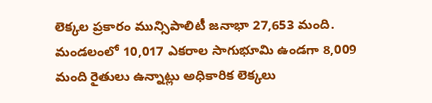లెక్కల ప్రకారం మున్సిపాలిటీ జనాభా 27,653 మంది. మండలంలో 10,017 ఎకరాల సాగుభూమి ఉండగా 8,009 మంది రైతులు ఉన్నాట్లు అధికారిక లెక్కలు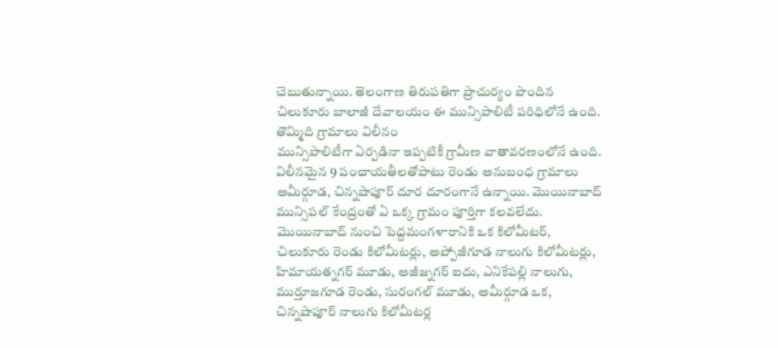చెబుతున్నాయి. తెలంగాణ తిరుపతిగా ప్రాచుర్యం పొందిన చిలుకూరు బాలాజీ దేవాలయం ఈ మున్సిపాలిటీ పరిధిలోనే ఉంది.
తొమ్మిది గ్రామాలు విలీనం
మున్సిపాలిటీగా ఏర్పడినా ఇప్పటికీ గ్రామీణ వాతావరణంలోనే ఉంది. విలీనమైన 9 పంచాయతీలతోపాటు రెండు అనుబంధ గ్రామాలు అమీర్గూడ, చిన్నషాపూర్ దూర దూరంగానే ఉన్నాయి. మొయినాబాద్ మున్సిపల్ కేంద్రంతో ఏ ఒక్క గ్రామం పూర్తిగా కలవలేదు. మొయినాబాద్ నుంచి పెద్దమంగళారానికి ఒక కిలోమీటర్, చిలుకూరు రెండు కిలోమీటర్లు, అప్పోజీగూడ నాలుగు కిలోమీటర్లు, హిమాయత్నగర్ మూడు, అజీజ్నగర్ ఐదు, ఎనికేపల్లి నాలుగు, ముర్తూజగూడ రెండు, సురంగల్ మూడు, అమీర్గూడ ఒక, చిన్నషాపూర్ నాలుగు కిలోమీటర్ల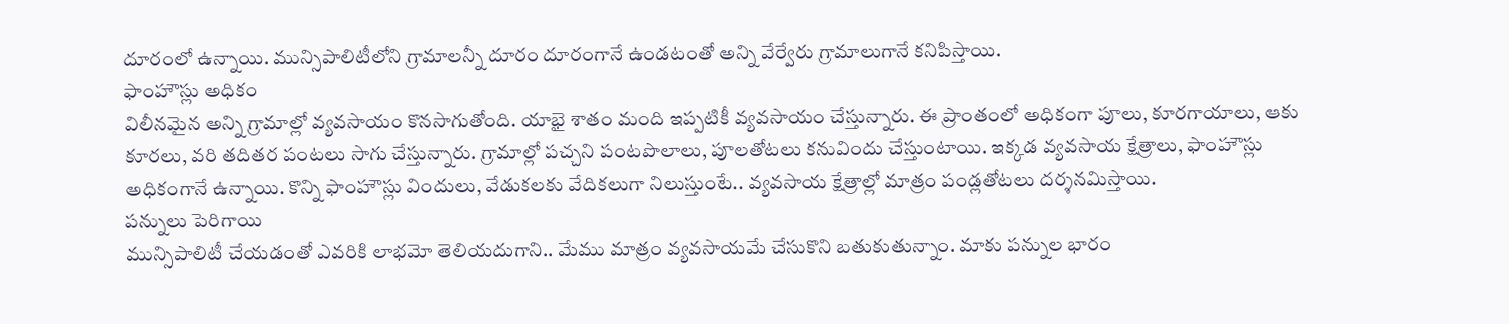దూరంలో ఉన్నాయి. మున్సిపాలిటీలోని గ్రామాలన్నీ దూరం దూరంగానే ఉండటంతో అన్ని వేర్వేరు గ్రామాలుగానే కనిపిస్తాయి.
ఫాంహౌస్లు అధికం
విలీనమైన అన్ని గ్రామాల్లో వ్యవసాయం కొనసాగుతోంది. యాభై శాతం మంది ఇప్పటికీ వ్యవసాయం చేస్తున్నారు. ఈ ప్రాంతంలో అధికంగా పూలు, కూరగాయాలు, ఆకు కూరలు, వరి తదితర పంటలు సాగు చేస్తున్నారు. గ్రామాల్లో పచ్చని పంటపొలాలు, పూలతోటలు కనువిందు చేస్తుంటాయి. ఇక్కడ వ్యవసాయ క్షేత్రాలు, ఫాంహౌస్లు అధికంగానే ఉన్నాయి. కొన్ని ఫాంహౌస్లు విందులు, వేడుకలకు వేదికలుగా నిలుస్తుంటే.. వ్యవసాయ క్షేత్రాల్లో మాత్రం పండ్లతోటలు దర్శనమిస్తాయి.
పన్నులు పెరిగాయి
మున్సిపాలిటీ చేయడంతో ఎవరికి లాభమో తెలియదుగాని.. మేము మాత్రం వ్యవసాయమే చేసుకొని బతుకుతున్నాం. మాకు పన్నుల భారం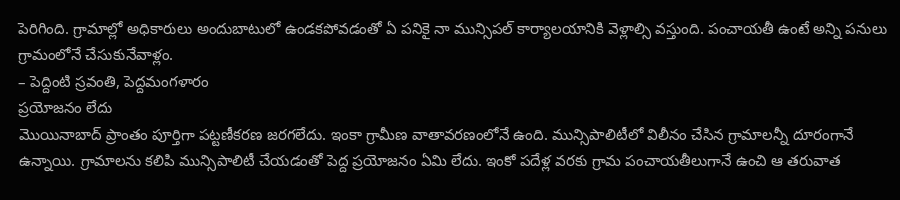పెరిగింది. గ్రామాల్లో అధికారులు అందుబాటులో ఉండకపోవడంతో ఏ పనికై నా మున్సిపల్ కార్యాలయానికి వెళ్లాల్సి వస్తుంది. పంచాయతీ ఉంటే అన్ని పనులు గ్రామంలోనే చేసుకునేవాళ్లం.
– పెద్దింటి స్రవంతి, పెద్దమంగళారం
ప్రయోజనం లేదు
మొయినాబాద్ ప్రాంతం పూర్తిగా పట్టణీకరణ జరగలేదు. ఇంకా గ్రామీణ వాతావరణంలోనే ఉంది. మున్సిపాలిటీలో విలీనం చేసిన గ్రామాలన్నీ దూరంగానే ఉన్నాయి. గ్రామాలను కలిపి మున్సిపాలిటీ చేయడంతో పెద్ద ప్రయోజనం ఏమి లేదు. ఇంకో పదేళ్ల వరకు గ్రామ పంచాయతీలుగానే ఉంచి ఆ తరువాత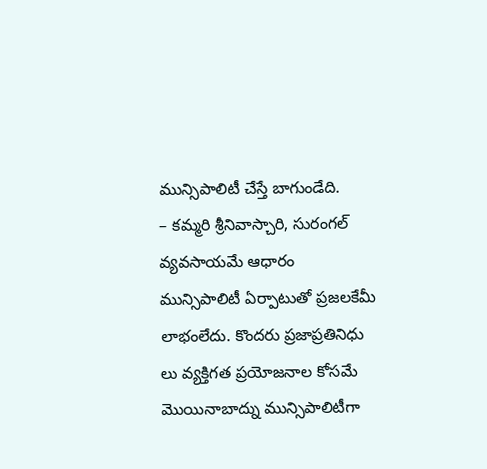మున్సిపాలిటీ చేస్తే బాగుండేది.
– కమ్మరి శ్రీనివాస్చారి, సురంగల్
వ్యవసాయమే ఆధారం
మున్సిపాలిటీ ఏర్పాటుతో ప్రజలకేమీ లాభంలేదు. కొందరు ప్రజాప్రతినిధు లు వ్యక్తిగత ప్రయోజనాల కోసమే మొయినాబాద్ను మున్సిపాలిటీగా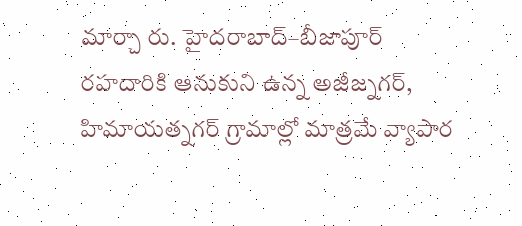మార్చా రు. హైదరాబాద్–బీజాపూర్ రహదారికి ఆనుకుని ఉన్న అజీజ్నగర్, హిమాయత్నగర్ గ్రామాల్లో మాత్రమే వ్యాపార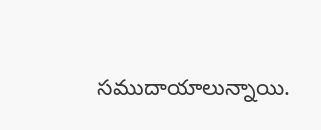సముదాయాలున్నాయి.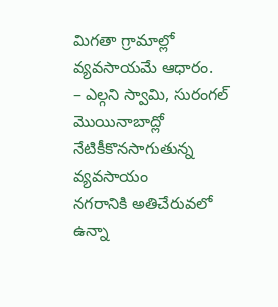మిగతా గ్రామాల్లో వ్యవసాయమే ఆధారం.
– ఎల్గని స్వామి, సురంగల్
మొయినాబాద్లో నేటికీకొనసాగుతున్న వ్యవసాయం
నగరానికి అతిచేరువలో
ఉన్నా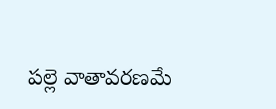పల్లె వాతావరణమే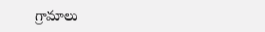గ్రామాలు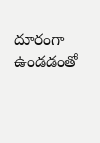దూరంగా ఉండడంతో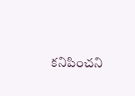కనిపించని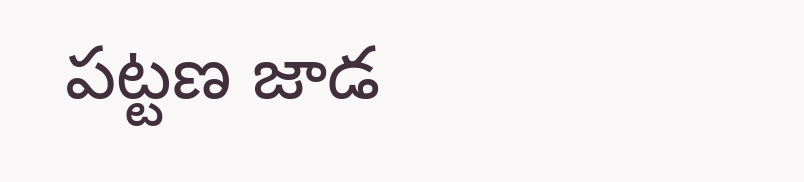పట్టణ జాడ